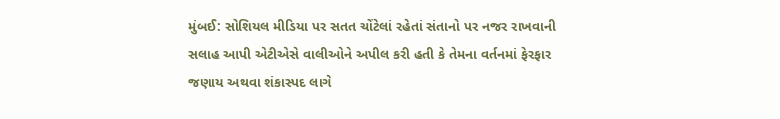મુંબઈ: સોશિયલ મીડિયા પર સતત ચોંટેલાં રહેતાં સંતાનો પર નજર રાખવાની સલાહ આપી એટીએસે વાલીઓને અપીલ કરી હતી કે તેમના વર્તનમાં ફેરફાર જણાય અથવા શંકાસ્પદ લાગે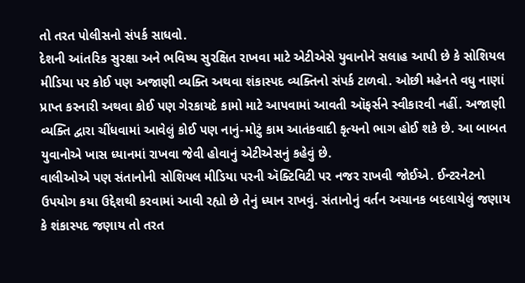તો તરત પોલીસનો સંપર્ક સાધવો.
દેશની આંતરિક સુરક્ષા અને ભવિષ્ય સુરક્ષિત રાખવા માટે એટીએસે યુવાનોને સલાહ આપી છે કે સોશિયલ મીડિયા પર કોઈ પણ અજાણી વ્યક્તિ અથવા શંકાસ્પદ વ્યક્તિનો સંપર્ક ટાળવો. ઓછી મહેનતે વધુ નાણાં પ્રાપ્ત કરનારી અથવા કોઈ પણ ગેરકાયદે કામો માટે આપવામાં આવતી ઑફર્સને સ્વીકારવી નહીં. અજાણી વ્યક્તિ દ્વારા ચીંધવામાં આવેલું કોઈ પણ નાનું-મોટું કામ આતંકવાદી કૃત્યનો ભાગ હોઈ શકે છે. આ બાબત યુવાનોએ ખાસ ધ્યાનમાં રાખવા જેવી હોવાનું એટીએસનું કહેવું છે.
વાલીઓએ પણ સંતાનોની સોશિયલ મીડિયા પરની ઍક્ટિવિટી પર નજર રાખવી જોઈએ. ઈન્ટરનેટનો ઉપયોગ કયા ઉદ્દેશથી કરવામાં આવી રહ્યો છે તેનું ધ્યાન રાખવું. સંતાનોનું વર્તન અચાનક બદલાયેલું જણાય કે શંકાસ્પદ જણાય તો તરત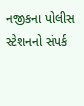નજીકના પોલીસ સ્ટેશનનો સંપર્ક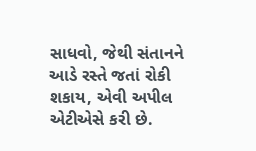સાધવો, જેથી સંતાનને આડે રસ્તે જતાં રોકી શકાય, એવી અપીલ એટીએસે કરી છે.